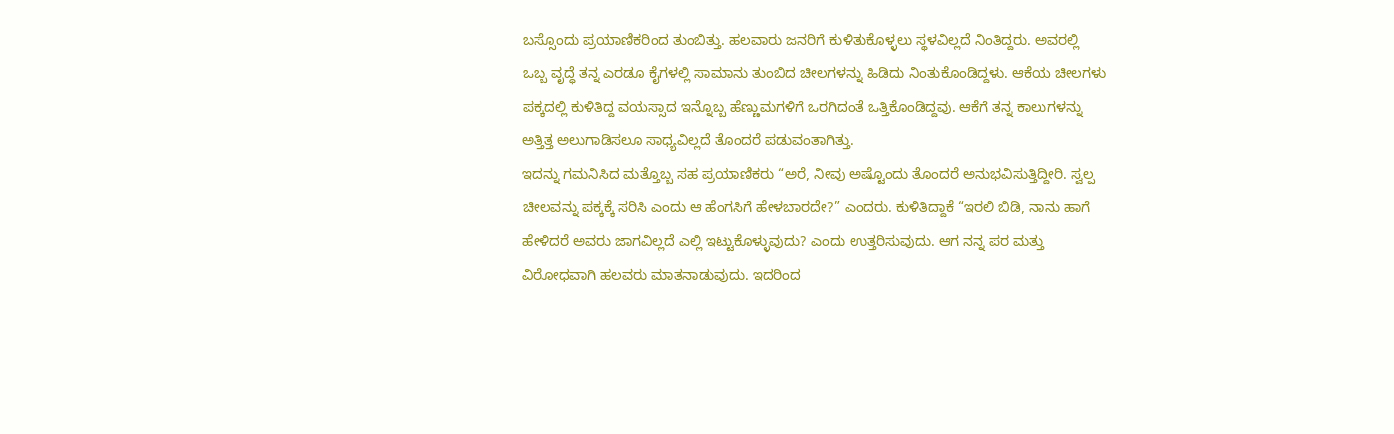ಬಸ್ಸೊಂದು ಪ್ರಯಾಣಿಕರಿಂದ ತುಂಬಿತ್ತು. ಹಲವಾರು ಜನರಿಗೆ ಕುಳಿತುಕೊಳ್ಳಲು ಸ್ಥಳವಿಲ್ಲದೆ ನಿಂತಿದ್ದರು. ಅವರಲ್ಲಿ ಒಬ್ಬ ವೃದ್ಧೆ ತನ್ನ ಎರಡೂ ಕೈಗಳಲ್ಲಿ ಸಾಮಾನು ತುಂಬಿದ ಚೀಲಗಳನ್ನು ಹಿಡಿದು ನಿಂತುಕೊಂಡಿದ್ದಳು. ಆಕೆಯ ಚೀಲಗಳು ಪಕ್ಕದಲ್ಲಿ ಕುಳಿತಿದ್ದ ವಯಸ್ಸಾದ ಇನ್ನೊಬ್ಬ ಹೆಣ್ಣುಮಗಳಿಗೆ ಒರಗಿದಂತೆ ಒತ್ತಿಕೊಂಡಿದ್ದವು. ಆಕೆಗೆ ತನ್ನ ಕಾಲುಗಳನ್ನು ಅತ್ತಿತ್ತ ಅಲುಗಾಡಿಸಲೂ ಸಾಧ್ಯವಿಲ್ಲದೆ ತೊಂದರೆ ಪಡುವಂತಾಗಿತ್ತು.
ಇದನ್ನು ಗಮನಿಸಿದ ಮತ್ತೊಬ್ಬ ಸಹ ಪ್ರಯಾಣಿಕರು “ಅರೆ, ನೀವು ಅಷ್ಟೊಂದು ತೊಂದರೆ ಅನುಭವಿಸುತ್ತಿದ್ದೀರಿ. ಸ್ವಲ್ಪ ಚೀಲವನ್ನು ಪಕ್ಕಕ್ಕೆ ಸರಿಸಿ ಎಂದು ಆ ಹೆಂಗಸಿಗೆ ಹೇಳಬಾರದೇ?” ಎಂದರು. ಕುಳಿತಿದ್ದಾಕೆ “ಇರಲಿ ಬಿಡಿ, ನಾನು ಹಾಗೆ ಹೇಳಿದರೆ ಅವರು ಜಾಗವಿಲ್ಲದೆ ಎಲ್ಲಿ ಇಟ್ಟುಕೊಳ್ಳುವುದು? ಎಂದು ಉತ್ತರಿಸುವುದು. ಆಗ ನನ್ನ ಪರ ಮತ್ತು ವಿರೋಧವಾಗಿ ಹಲವರು ಮಾತನಾಡುವುದು. ಇದರಿಂದ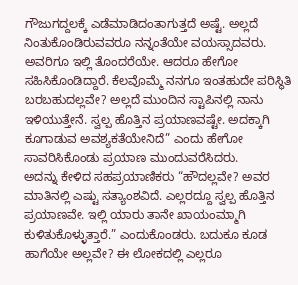ಗೌಜುಗದ್ದಲಕ್ಕೆ ಎಡೆಮಾಡಿದಂತಾಗುತ್ತದೆ ಅಷ್ಟೆ. ಅಲ್ಲದೆ ನಿಂತುಕೊಂಡಿರುವವರೂ ನನ್ನಂತೆಯೇ ವಯಸ್ಸಾದವರು. ಅವರಿಗೂ ಇಲ್ಲಿ ತೊಂದರೆಯೇ. ಆದರೂ ಹೇಗೋ ಸಹಿಸಿಕೊಂಡಿದ್ದಾರೆ. ಕೆಲವೊಮ್ಮೆ ನನಗೂ ಇಂತಹುದೇ ಪರಿಸ್ಥಿತಿ ಬರಬಹುದಲ್ಲವೇ? ಅಲ್ಲದೆ ಮುಂದಿನ ಸ್ಟಾಪಿನಲ್ಲಿ ನಾನು ಇಳಿಯುತ್ತೇನೆ. ಸ್ವಲ್ಪ ಹೊತ್ತಿನ ಪ್ರಯಾಣವಷ್ಟೇ. ಅದಕ್ಕಾಗಿ ಕೂಗಾಡುವ ಅವಶ್ಯಕತೆಯೇನಿದೆ” ಎಂದು ಹೇಗೋ ಸಾವರಿಸಿಕೊಂಡು ಪ್ರಯಾಣ ಮುಂದುವರೆಸಿದರು.
ಅದನ್ನು ಕೇಳಿದ ಸಹಪ್ರಯಾಣಿಕರು “ಹೌದಲ್ಲವೇ? ಅವರ ಮಾತಿನಲ್ಲಿ ಎಷ್ಟು ಸತ್ಯಾಂಶವಿದೆ. ಎಲ್ಲರದ್ದೂ ಸ್ವಲ್ಪ ಹೊತ್ತಿನ ಪ್ರಯಾಣವೇ. ಇಲ್ಲಿ ಯಾರು ತಾನೇ ಖಾಯಂಮ್ಮಾಗಿ ಕುಳಿತುಕೊಳ್ಳುತ್ತಾರೆ.” ಎಂದುಕೊಂಡರು. ಬದುಕೂ ಕೂಡ ಹಾಗೆಯೇ ಅಲ್ಲವೇ? ಈ ಲೋಕದಲ್ಲಿ ಎಲ್ಲರೂ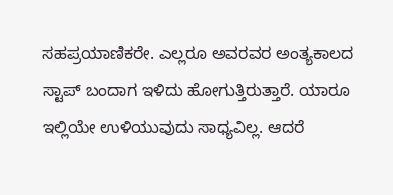ಸಹಪ್ರಯಾಣಿಕರೇ. ಎಲ್ಲರೂ ಅವರವರ ಅಂತ್ಯಕಾಲದ ಸ್ಟಾಪ್ ಬಂದಾಗ ಇಳಿದು ಹೋಗುತ್ತಿರುತ್ತಾರೆ. ಯಾರೂ ಇಲ್ಲಿಯೇ ಉಳಿಯುವುದು ಸಾಧ್ಯವಿಲ್ಲ. ಆದರೆ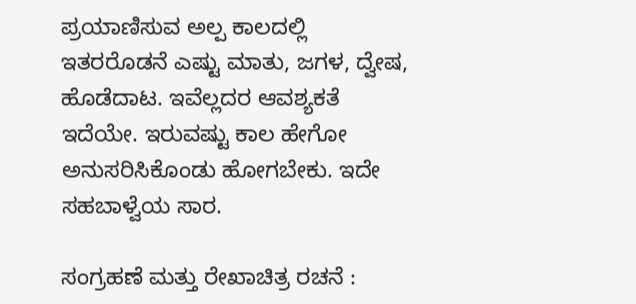ಪ್ರಯಾಣಿಸುವ ಅಲ್ಪ ಕಾಲದಲ್ಲಿ ಇತರರೊಡನೆ ಎಷ್ಟು ಮಾತು, ಜಗಳ, ದ್ವೇಷ, ಹೊಡೆದಾಟ. ಇವೆಲ್ಲದರ ಆವಶ್ಯಕತೆ ಇದೆಯೇ. ಇರುವಷ್ಟು ಕಾಲ ಹೇಗೋ ಅನುಸರಿಸಿಕೊಂಡು ಹೋಗಬೇಕು. ಇದೇ ಸಹಬಾಳ್ವೆಯ ಸಾರ.

ಸಂಗ್ರಹಣೆ ಮತ್ತು ರೇಖಾಚಿತ್ರ ರಚನೆ :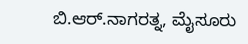ಬಿ.ಆರ್.ನಾಗರತ್ನ, ಮೈಸೂರು